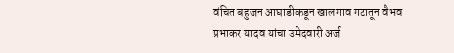वंचित बहुजन आघाडीकडून खालगाव गटातून वैभव प्रभाकर यादव यांचा उमेदवारी अर्ज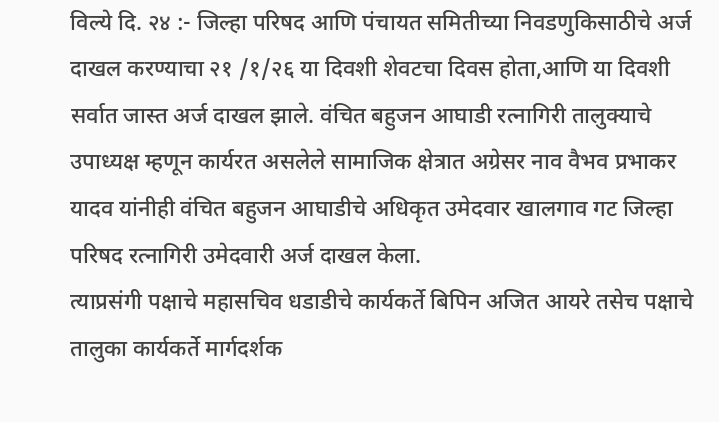विल्ये दि. २४ :- जिल्हा परिषद आणि पंचायत समितीच्या निवडणुकिसाठीचे अर्ज दाखल करण्याचा २१ /१/२६ या दिवशी शेवटचा दिवस होता,आणि या दिवशी सर्वात जास्त अर्ज दाखल झाले. वंचित बहुजन आघाडी रत्नागिरी तालुक्याचे उपाध्यक्ष म्हणून कार्यरत असलेले सामाजिक क्षेत्रात अग्रेसर नाव वैभव प्रभाकर यादव यांनीही वंचित बहुजन आघाडीचे अधिकृत उमेदवार खालगाव गट जिल्हा परिषद रत्नागिरी उमेदवारी अर्ज दाखल केला.
त्याप्रसंगी पक्षाचे महासचिव धडाडीचे कार्यकर्ते बिपिन अजित आयरे तसेच पक्षाचे तालुका कार्यकर्ते मार्गदर्शक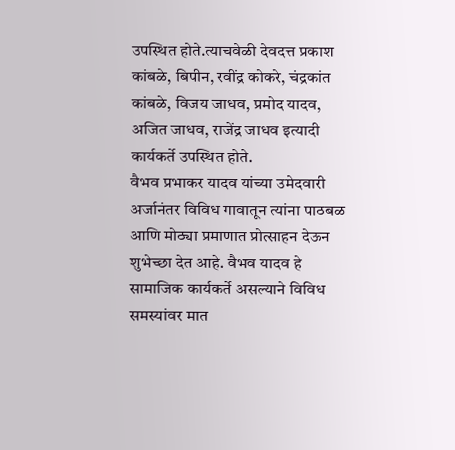उपस्थित होते.त्याचवेळी देवदत्त प्रकाश कांबळे, बिपीन, रवींद्र कोकरे, चंद्रकांत कांबळे, विजय जाधव, प्रमोद यादव, अजित जाधव, राजेंद्र जाधव इत्यादी कार्यकर्ते उपस्थित होते.
वैभव प्रभाकर यादव यांच्या उमेदवारी अर्जानंतर विविध गावातून त्यांना पाठबळ आणि मोठ्या प्रमाणात प्रोत्साहन देऊन शुभेच्छा देत आहे. वैभव यादव हे सामाजिक कार्यकर्ते असल्याने विविध समस्यांवर मात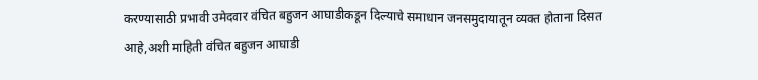करण्यासाठी प्रभावी उमेदवार वंचित बहुजन आघाडीकडून दिल्याचे समाधान जनसमुदायातून व्यक्त होताना दिसत आहे,अशी माहिती वंचित बहुजन आघाडी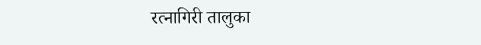रत्नागिरी तालुका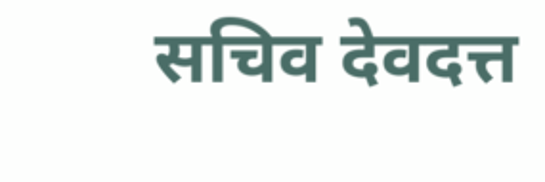सचिव देवदत्त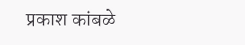प्रकाश कांबळे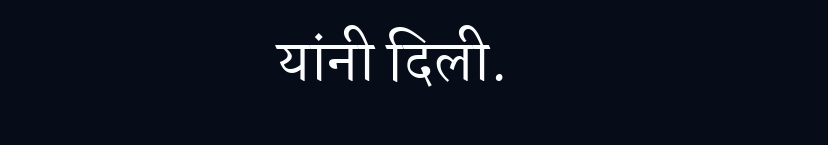यांनी दिली.